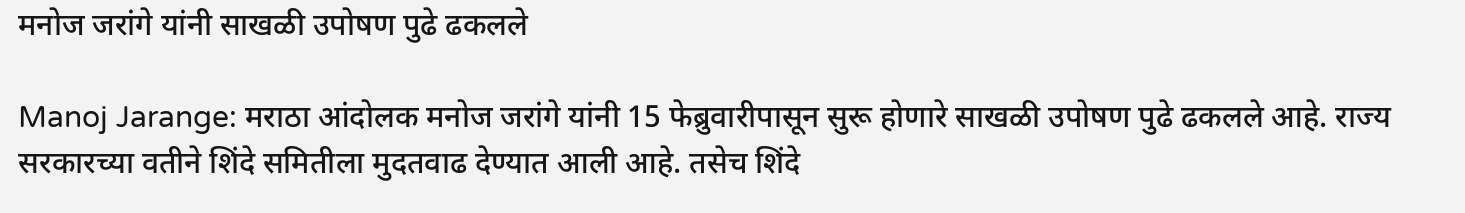मनोज जरांगे यांनी साखळी उपोषण पुढे ढकलले

Manoj Jarange: मराठा आंदोलक मनोज जरांगे यांनी 15 फेब्रुवारीपासून सुरू होणारे साखळी उपोषण पुढे ढकलले आहे. राज्य सरकारच्या वतीने शिंदे समितीला मुदतवाढ देण्यात आली आहे. तसेच शिंदे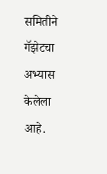समितीने गॅझेटचा अभ्यास केलेला आहे.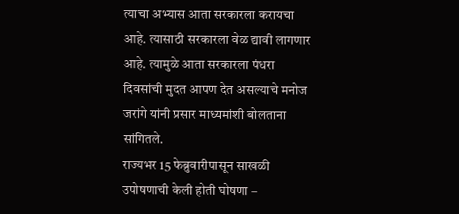त्याचा अभ्यास आता सरकारला करायचा आहे. त्यासाठी सरकारला वेळ द्यावी लागणार आहे. त्यामुळे आता सरकारला पंधरा दिवसांची मुदत आपण देत असल्याचे मनोज जरांगे यांनी प्रसार माध्यमांशी बोलताना सांगितले.
राज्यभर 15 फेब्रुवारीपासून साखळी उपोषणाची केली होती घोषणा –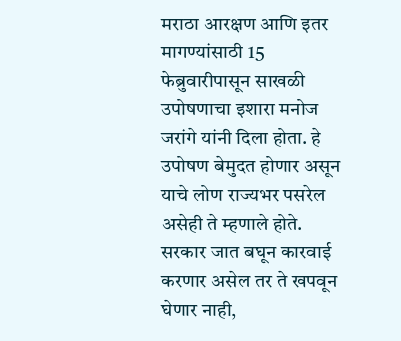मराठा आरक्षण आणि इतर मागण्यांसाठी 15 फेब्रुवारीपासून साखळी उपोषणाचा इशारा मनोज जरांगे यांनी दिला होता. हे उपोषण बेमुदत होणार असून याचे लोण राज्यभर पसरेल असेही ते म्हणाले होते. सरकार जात बघून कारवाई करणार असेल तर ते खपवून घेणार नाही,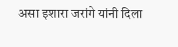असा इशारा जरांगे यांनी दिला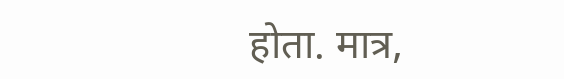होता. मात्र,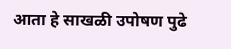आता हे साखळी उपोषण पुढे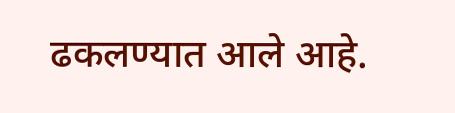ढकलण्यात आले आहे.